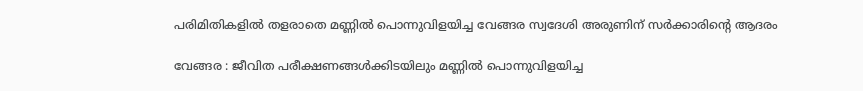പരിമിതികളില്‍ തളരാതെ മണ്ണില്‍ പൊന്നുവിളയിച്ച വേങ്ങര സ്വദേശി അരുണിന് സര്‍ക്കാരിന്റെ ആദരം

വേങ്ങര : ജീവിത പരീക്ഷണങ്ങള്‍ക്കിടയിലും മണ്ണില്‍ പൊന്നുവിളയിച്ച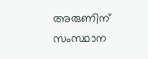അരുണിന് സംസ്ഥാന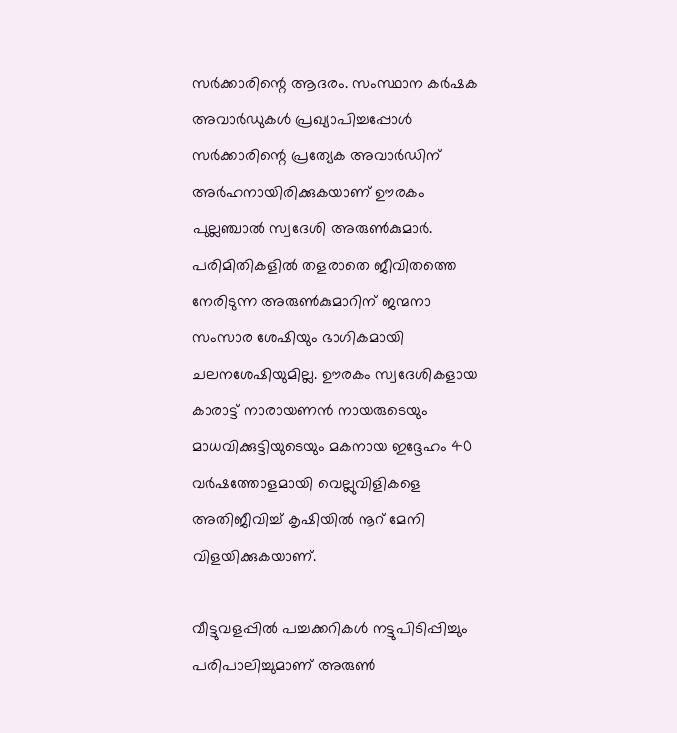സര്‍ക്കാരിന്റെ ആദരം. സംസ്ഥാന കര്‍ഷക അവാര്‍ഡുകള്‍ പ്രഖ്യാപിച്ചപ്പോള്‍ സര്‍ക്കാരിന്റെ പ്രത്യേക അവാര്‍ഡിന് അര്‍ഹനായിരിക്കുകയാണ് ഊരകം പുല്ലഞ്ചാല്‍ സ്വദേശി അരുണ്‍കുമാര്‍.
പരിമിതികളില്‍ തളരാതെ ജീവിതത്തെ നേരിടുന്ന അരുണ്‍കുമാറിന് ജന്മനാ സംസാര ശേഷിയും ഭാഗികമായി ചലനശേഷിയുമില്ല. ഊരകം സ്വദേശികളായ കാരാട്ട് നാരായണന്‍ നായരുടെയും മാധവിക്കുട്ടിയുടെയും മകനായ ഇദ്ദേഹം 40 വര്‍ഷത്തോളമായി വെല്ലുവിളികളെ അതിജീവിച്ച് കൃഷിയില്‍ നൂറ് മേനി വിളയിക്കുകയാണ്.

വീട്ടുവളപ്പില്‍ പച്ചക്കറികള്‍ നട്ടുപിടിപ്പിച്ചും പരിപാലിച്ചുമാണ് അരുണ്‍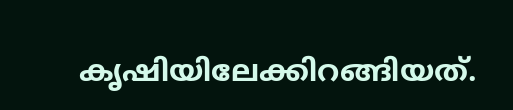കൃഷിയിലേക്കിറങ്ങിയത്.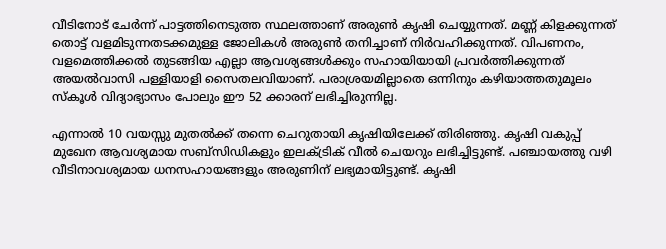വീടിനോട് ചേര്‍ന്ന് പാട്ടത്തിനെടുത്ത സ്ഥലത്താണ് അരുണ്‍ കൃഷി ചെയ്യുന്നത്. മണ്ണ് കിളക്കുന്നത് തൊട്ട് വളമിടുന്നതടക്കമുള്ള ജോലികള്‍ അരുണ്‍ തനിച്ചാണ് നിര്‍വഹിക്കുന്നത്. വിപണനം, വളമെത്തിക്കല്‍ തുടങ്ങിയ എല്ലാ ആവശ്യങ്ങള്‍ക്കും സഹായിയായി പ്രവര്‍ത്തിക്കുന്നത് അയല്‍വാസി പള്ളിയാളി സൈതലവിയാണ്. പരാശ്രയമില്ലാതെ ഒന്നിനും കഴിയാത്തതുമൂലം സ്‌കൂള്‍ വിദ്യാഭ്യാസം പോലും ഈ 52 ക്കാരന് ലഭിച്ചിരുന്നില്ല.

എന്നാല്‍ 10 വയസ്സു മുതല്‍ക്ക് തന്നെ ചെറുതായി കൃഷിയിലേക്ക് തിരിഞ്ഞു. കൃഷി വകുപ്പ് മുഖേന ആവശ്യമായ സബ്സിഡികളും ഇലക്ട്രിക് വീല്‍ ചെയറും ലഭിച്ചിട്ടുണ്ട്. പഞ്ചായത്തു വഴി വീടിനാവശ്യമായ ധനസഹായങ്ങളും അരുണിന് ലഭ്യമായിട്ടുണ്ട്. കൃഷി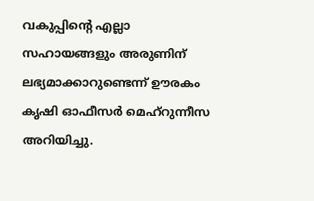വകുപ്പിന്റെ എല്ലാ സഹായങ്ങളും അരുണിന് ലഭ്യമാക്കാറുണ്ടെന്ന് ഊരകം കൃഷി ഓഫീസര്‍ മെഹ്റുന്നീസ അറിയിച്ചു.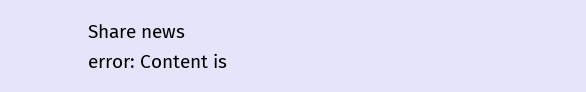Share news
error: Content is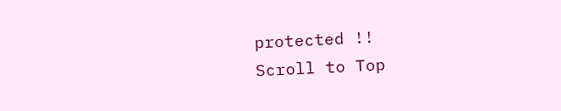protected !!
Scroll to Top